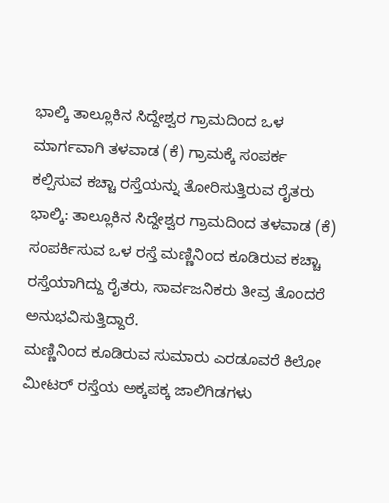ಭಾಲ್ಕಿ ತಾಲ್ಲೂಕಿನ ಸಿದ್ದೇಶ್ವರ ಗ್ರಾಮದಿಂದ ಒಳ ಮಾರ್ಗವಾಗಿ ತಳವಾಡ (ಕೆ) ಗ್ರಾಮಕ್ಕೆ ಸಂಪರ್ಕ ಕಲ್ಪಿಸುವ ಕಚ್ಚಾ ರಸ್ತೆಯನ್ನು ತೋರಿಸುತ್ತಿರುವ ರೈತರು
ಭಾಲ್ಕಿ: ತಾಲ್ಲೂಕಿನ ಸಿದ್ದೇಶ್ವರ ಗ್ರಾಮದಿಂದ ತಳವಾಡ (ಕೆ) ಸಂಪರ್ಕಿಸುವ ಒಳ ರಸ್ತೆ ಮಣ್ಣಿನಿಂದ ಕೂಡಿರುವ ಕಚ್ಚಾ ರಸ್ತೆಯಾಗಿದ್ದು ರೈತರು, ಸಾರ್ವಜನಿಕರು ತೀವ್ರ ತೊಂದರೆ ಅನುಭವಿಸುತ್ತಿದ್ದಾರೆ.
ಮಣ್ಣಿನಿಂದ ಕೂಡಿರುವ ಸುಮಾರು ಎರಡೂವರೆ ಕಿಲೋ ಮೀಟರ್ ರಸ್ತೆಯ ಅಕ್ಕಪಕ್ಕ ಜಾಲಿಗಿಡಗಳು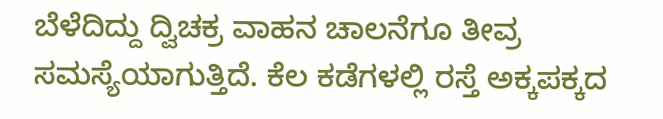ಬೆಳೆದಿದ್ದು ದ್ವಿಚಕ್ರ ವಾಹನ ಚಾಲನೆಗೂ ತೀವ್ರ ಸಮಸ್ಯೆಯಾಗುತ್ತಿದೆ. ಕೆಲ ಕಡೆಗಳಲ್ಲಿ ರಸ್ತೆ ಅಕ್ಕಪಕ್ಕದ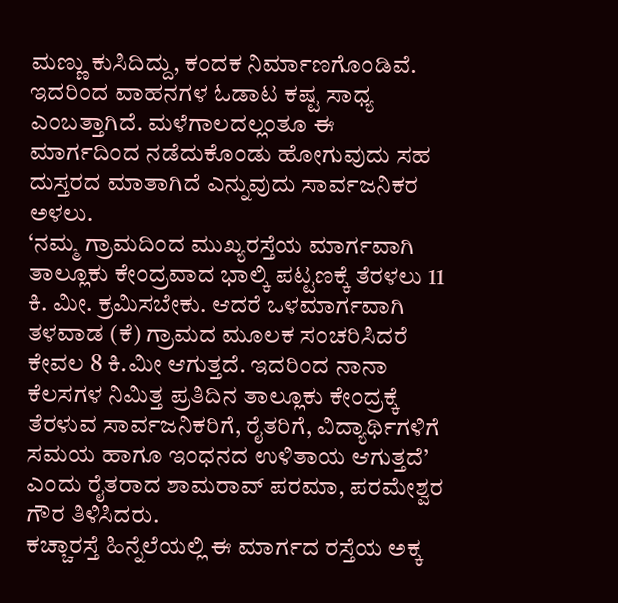ಮಣ್ಣು ಕುಸಿದಿದ್ದು, ಕಂದಕ ನಿರ್ಮಾಣಗೊಂಡಿವೆ. ಇದರಿಂದ ವಾಹನಗಳ ಓಡಾಟ ಕಷ್ಟ ಸಾಧ್ಯ ಎಂಬತ್ತಾಗಿದೆ. ಮಳೆಗಾಲದಲ್ಲಂತೂ ಈ ಮಾರ್ಗದಿಂದ ನಡೆದುಕೊಂಡು ಹೋಗುವುದು ಸಹ ದುಸ್ತರದ ಮಾತಾಗಿದೆ ಎನ್ನುವುದು ಸಾರ್ವಜನಿಕರ ಅಳಲು.
‘ನಮ್ಮ ಗ್ರಾಮದಿಂದ ಮುಖ್ಯರಸ್ತೆಯ ಮಾರ್ಗವಾಗಿ ತಾಲ್ಲೂಕು ಕೇಂದ್ರವಾದ ಭಾಲ್ಕಿ ಪಟ್ಟಣಕ್ಕೆ ತೆರಳಲು 11 ಕಿ. ಮೀ. ಕ್ರಮಿಸಬೇಕು. ಆದರೆ ಒಳಮಾರ್ಗವಾಗಿ ತಳವಾಡ (ಕೆ) ಗ್ರಾಮದ ಮೂಲಕ ಸಂಚರಿಸಿದರೆ ಕೇವಲ 8 ಕಿ.ಮೀ ಆಗುತ್ತದೆ. ಇದರಿಂದ ನಾನಾ ಕೆಲಸಗಳ ನಿಮಿತ್ತ ಪ್ರತಿದಿನ ತಾಲ್ಲೂಕು ಕೇಂದ್ರಕ್ಕೆ ತೆರಳುವ ಸಾರ್ವಜನಿಕರಿಗೆ, ರೈತರಿಗೆ, ವಿದ್ಯಾರ್ಥಿಗಳಿಗೆ ಸಮಯ ಹಾಗೂ ಇಂಧನದ ಉಳಿತಾಯ ಆಗುತ್ತದೆ’ ಎಂದು ರೈತರಾದ ಶಾಮರಾವ್ ಪರಮಾ, ಪರಮೇಶ್ವರ ಗೌರ ತಿಳಿಸಿದರು.
ಕಚ್ಚಾರಸ್ತೆ ಹಿನ್ನೆಲೆಯಲ್ಲಿ ಈ ಮಾರ್ಗದ ರಸ್ತೆಯ ಅಕ್ಕ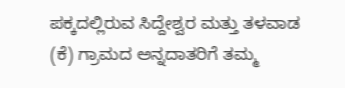ಪಕ್ಕದಲ್ಲಿರುವ ಸಿದ್ದೇಶ್ವರ ಮತ್ತು ತಳವಾಡ (ಕೆ) ಗ್ರಾಮದ ಅನ್ನದಾತರಿಗೆ ತಮ್ಮ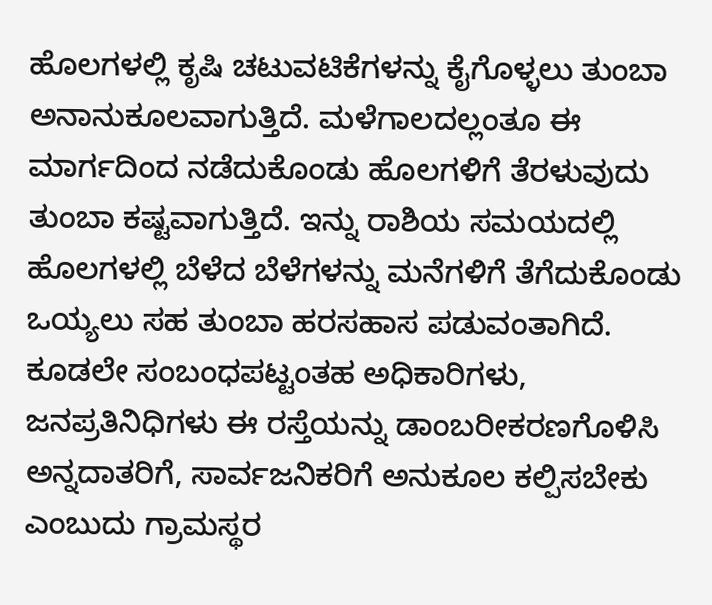ಹೊಲಗಳಲ್ಲಿ ಕೃಷಿ ಚಟುವಟಿಕೆಗಳನ್ನು ಕೈಗೊಳ್ಳಲು ತುಂಬಾ ಅನಾನುಕೂಲವಾಗುತ್ತಿದೆ. ಮಳೆಗಾಲದಲ್ಲಂತೂ ಈ ಮಾರ್ಗದಿಂದ ನಡೆದುಕೊಂಡು ಹೊಲಗಳಿಗೆ ತೆರಳುವುದು ತುಂಬಾ ಕಷ್ಟವಾಗುತ್ತಿದೆ. ಇನ್ನು ರಾಶಿಯ ಸಮಯದಲ್ಲಿ ಹೊಲಗಳಲ್ಲಿ ಬೆಳೆದ ಬೆಳೆಗಳನ್ನು ಮನೆಗಳಿಗೆ ತೆಗೆದುಕೊಂಡು ಒಯ್ಯಲು ಸಹ ತುಂಬಾ ಹರಸಹಾಸ ಪಡುವಂತಾಗಿದೆ. ಕೂಡಲೇ ಸಂಬಂಧಪಟ್ಟಂತಹ ಅಧಿಕಾರಿಗಳು, ಜನಪ್ರತಿನಿಧಿಗಳು ಈ ರಸ್ತೆಯನ್ನು ಡಾಂಬರೀಕರಣಗೊಳಿಸಿ ಅನ್ನದಾತರಿಗೆ, ಸಾರ್ವಜನಿಕರಿಗೆ ಅನುಕೂಲ ಕಲ್ಪಿಸಬೇಕು ಎಂಬುದು ಗ್ರಾಮಸ್ಥರ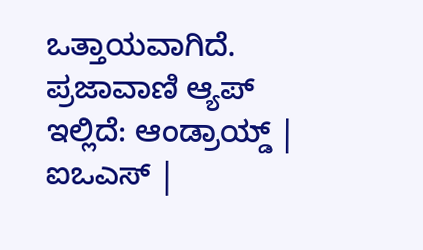ಒತ್ತಾಯವಾಗಿದೆ.
ಪ್ರಜಾವಾಣಿ ಆ್ಯಪ್ ಇಲ್ಲಿದೆ: ಆಂಡ್ರಾಯ್ಡ್ | ಐಒಎಸ್ |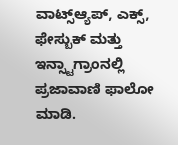ವಾಟ್ಸ್ಆ್ಯಪ್, ಎಕ್ಸ್, ಫೇಸ್ಬುಕ್ ಮತ್ತು ಇನ್ಸ್ಟಾಗ್ರಾಂನಲ್ಲಿ ಪ್ರಜಾವಾಣಿ ಫಾಲೋ ಮಾಡಿ.